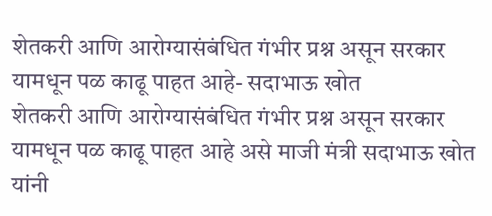शेतकरी आणि आरोग्यासंबंधित गंभीर प्रश्न असून सरकार यामधून पळ काढू पाहत आहे- सदाभाऊ खोत
शेतकरी आणि आरोग्यासंबंधित गंभीर प्रश्न असून सरकार यामधून पळ काढू पाहत आहे असे माजी मंत्री सदाभाऊ खोत यांनी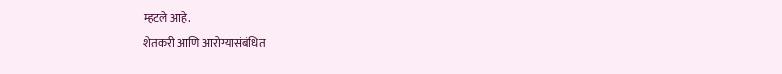म्हटले आहे.
शेतकरी आणि आरोग्यासंबंधित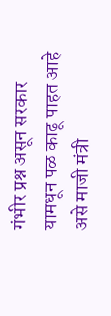गंभीर प्रश्न असून सरकार यामधून पळ काढू पाहत आहे असे माजी मंत्री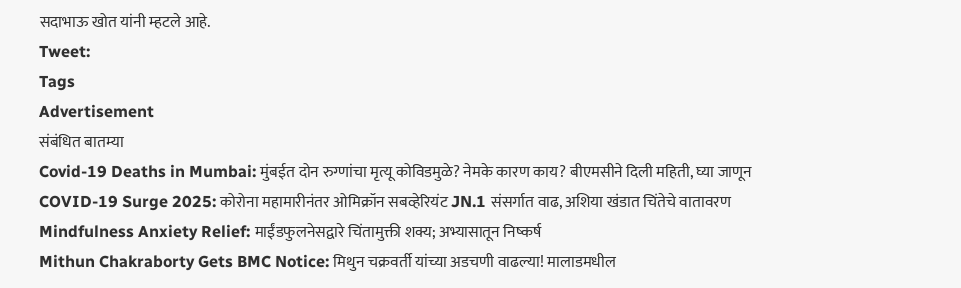सदाभाऊ खोत यांनी म्हटले आहे.
Tweet:
Tags
Advertisement
संबंधित बातम्या
Covid-19 Deaths in Mumbai: मुंबईत दोन रुग्णांचा मृत्यू कोविडमुळे? नेमके कारण काय? बीएमसीने दिली महिती, घ्या जाणून
COVID-19 Surge 2025: कोरोना महामारीनंतर ओमिक्रॉन सबव्हेरियंट JN.1 संसर्गात वाढ, अशिया खंडात चिंतेचे वातावरण
Mindfulness Anxiety Relief: माईंडफुलनेसद्वारे चिंतामुक्ती शक्य; अभ्यासातून निष्कर्ष
Mithun Chakraborty Gets BMC Notice: मिथुन चक्रवर्ती यांच्या अडचणी वाढल्या! मालाडमधील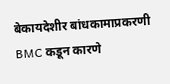बेकायदेशीर बांधकामाप्रकरणी BMC कडून कारणे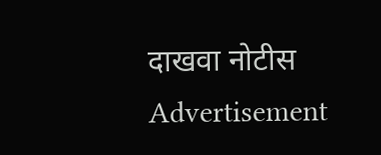दाखवा नोटीस
Advertisement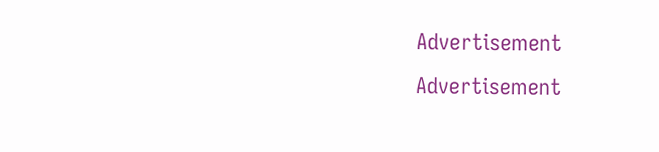Advertisement
Advertisement